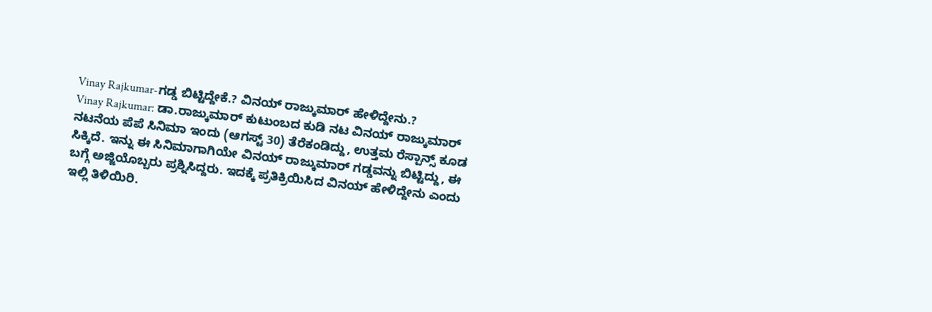Vinay Rajkumar-ಗಡ್ಡ ಬಿಟ್ಟಿದ್ದೇಕೆ.? ವಿನಯ್ ರಾಜ್ಕುಮಾರ್ ಹೇಳಿದ್ದೇನು.?
Vinay Rajkumar: ಡಾ.ರಾಜ್ಕುಮಾರ್ ಕುಟುಂಬದ ಕುಡಿ ನಟ ವಿನಯ್ ರಾಜ್ಕುಮಾರ್ ನಟನೆಯ ಪೆಪೆ ಸಿನಿಮಾ ಇಂದು (ಆಗಸ್ಟ್ 30) ತೆರೆಕಂಡಿದ್ದು, ಉತ್ತಮ ರೆಸ್ಪಾನ್ಸ್ ಕೂಡ ಸಿಕ್ಕಿದೆ. ಇನ್ನು ಈ ಸಿನಿಮಾಗಾಗಿಯೇ ವಿನಯ್ ರಾಜ್ಕುಮಾರ್ ಗಡ್ಡವನ್ನು ಬಿಟ್ಟಿದ್ದು, ಈ ಬಗ್ಗೆ ಅಜ್ಜಿಯೊಬ್ಬರು ಪ್ರಶ್ನಿಸಿದ್ದರು. ಇದಕ್ಕೆ ಪ್ರತಿಕ್ರಿಯಿಸಿದ ವಿನಯ್ ಹೇಳಿದ್ದೇನು ಎಂದು ಇಲ್ಲಿ ತಿಳಿಯಿರಿ.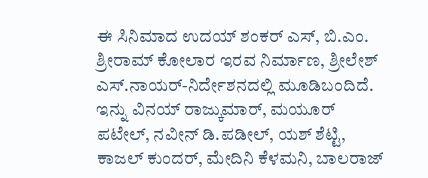ಈ ಸಿನಿಮಾದ ಉದಯ್ ಶಂಕರ್ ಎಸ್, ಬಿ.ಎಂ. ಶ್ರೀರಾಮ್ ಕೋಲಾರ ಇರವ ನಿರ್ಮಾಣ, ಶ್ರೀಲೇಶ್ ಎಸ್.ನಾಯರ್-ನಿರ್ದೇಶನದಲ್ಲಿ ಮೂಡಿಬಂದಿದೆ. ಇನ್ನು ವಿನಯ್ ರಾಜ್ಕುಮಾರ್, ಮಯೂರ್ ಪಟೇಲ್, ನವೀನ್ ಡಿ.ಪಡೀಲ್, ಯಶ್ ಶೆಟ್ಟಿ, ಕಾಜಲ್ ಕುಂದರ್, ಮೇದಿನಿ ಕೆಳಮನಿ, ಬಾಲರಾಜ್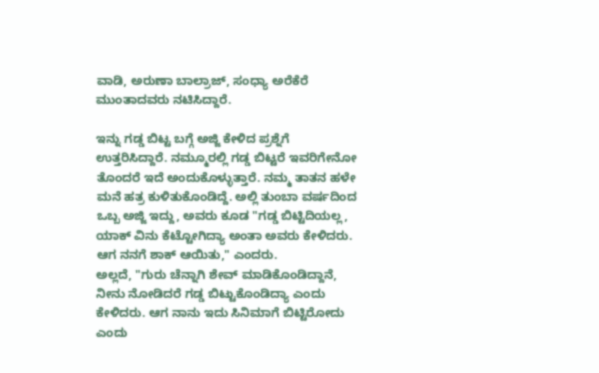ವಾಡಿ, ಅರುಣಾ ಬಾಲ್ರಾಜ್, ಸಂಧ್ಯಾ ಅರೆಕೆರೆ ಮುಂತಾದವರು ನಟಿಸಿದ್ದಾರೆ.

ಇನ್ನು ಗಡ್ಡ ಬಿಟ್ಟ ಬಗ್ಗೆ ಅಜ್ಜಿ ಕೇಳಿದ ಪ್ರಶ್ನೆಗೆ ಉತ್ತರಿಸಿದ್ದಾರೆ. ನಮ್ಮೂರಲ್ಲಿ ಗಡ್ಡ ಬಿಟ್ಟರೆ ಇವರಿಗೇನೋ ತೊಂದರೆ ಇದೆ ಅಂದುಕೊಳ್ಳುತ್ತಾರೆ. ನಮ್ಮ ತಾತನ ಹಳೇ ಮನೆ ಹತ್ರ ಕುಳಿತುಕೊಂಡಿದ್ದೆ. ಅಲ್ಲಿ ತುಂಬಾ ವರ್ಷದಿಂದ ಒಬ್ಬ ಅಜ್ಜಿ ಇದ್ದು, ಅವರು ಕೂಡ "ಗಡ್ಡ ಬಿಟ್ಟಿದಿಯಲ್ಲ, ಯಾಕ್ ವಿನು ಕೆಟ್ಟೋಗಿದ್ಯಾ ಅಂತಾ ಅವರು ಕೇಳಿದರು. ಆಗ ನನಗೆ ಶಾಕ್ ಆಯಿತು," ಎಂದರು.
ಅಲ್ಲದೆ, "ಗುರು ಚೆನ್ನಾಗಿ ಶೇವ್ ಮಾಡಿಕೊಂಡಿದ್ದಾನೆ, ನೀನು ನೋಡಿದರೆ ಗಡ್ಡ ಬಿಟ್ಟುಕೊಂಡಿದ್ಯಾ ಎಂದು ಕೇಳಿದರು. ಆಗ ನಾನು ಇದು ಸಿನಿಮಾಗೆ ಬಿಟ್ಟಿರೋದು ಎಂದು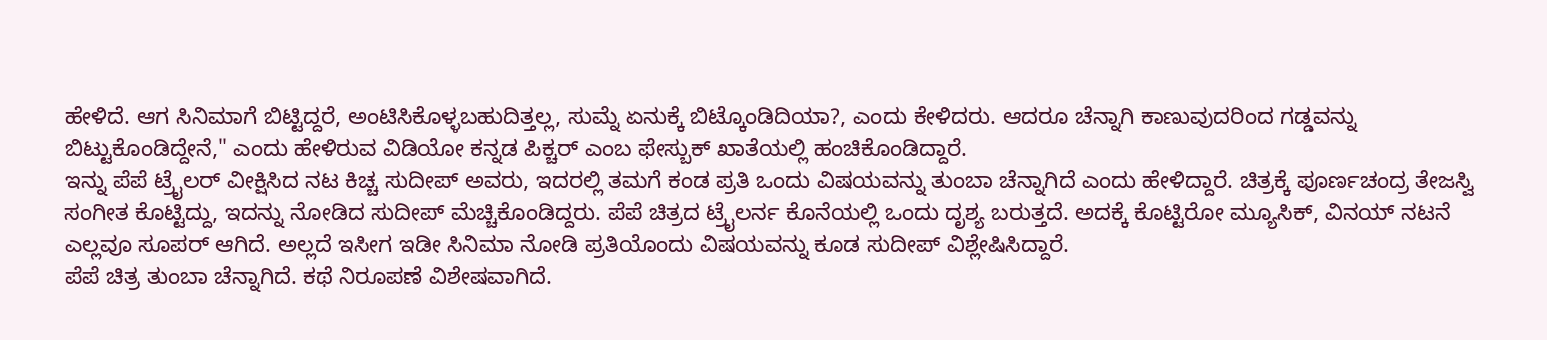ಹೇಳಿದೆ. ಆಗ ಸಿನಿಮಾಗೆ ಬಿಟ್ಟಿದ್ದರೆ, ಅಂಟಿಸಿಕೊಳ್ಳಬಹುದಿತ್ತಲ್ಲ, ಸುಮ್ನೆ ಏನುಕ್ಕೆ ಬಿಟ್ಕೊಂಡಿದಿಯಾ?, ಎಂದು ಕೇಳಿದರು. ಆದರೂ ಚೆನ್ನಾಗಿ ಕಾಣುವುದರಿಂದ ಗಡ್ಡವನ್ನು ಬಿಟ್ಟುಕೊಂಡಿದ್ದೇನೆ," ಎಂದು ಹೇಳಿರುವ ವಿಡಿಯೋ ಕನ್ನಡ ಪಿಕ್ಚರ್ ಎಂಬ ಫೇಸ್ಬುಕ್ ಖಾತೆಯಲ್ಲಿ ಹಂಚಿಕೊಂಡಿದ್ದಾರೆ.
ಇನ್ನು ಪೆಪೆ ಟ್ರೈಲರ್ ವೀಕ್ಷಿಸಿದ ನಟ ಕಿಚ್ಚ ಸುದೀಪ್ ಅವರು, ಇದರಲ್ಲಿ ತಮಗೆ ಕಂಡ ಪ್ರತಿ ಒಂದು ವಿಷಯವನ್ನು ತುಂಬಾ ಚೆನ್ನಾಗಿದೆ ಎಂದು ಹೇಳಿದ್ದಾರೆ. ಚಿತ್ರಕ್ಕೆ ಪೂರ್ಣಚಂದ್ರ ತೇಜಸ್ವಿ ಸಂಗೀತ ಕೊಟ್ಟಿದ್ದು, ಇದನ್ನು ನೋಡಿದ ಸುದೀಪ್ ಮೆಚ್ಚಿಕೊಂಡಿದ್ದರು. ಪೆಪೆ ಚಿತ್ರದ ಟ್ರೈಲರ್ನ ಕೊನೆಯಲ್ಲಿ ಒಂದು ದೃಶ್ಯ ಬರುತ್ತದೆ. ಅದಕ್ಕೆ ಕೊಟ್ಟಿರೋ ಮ್ಯೂಸಿಕ್, ವಿನಯ್ ನಟನೆ ಎಲ್ಲವೂ ಸೂಪರ್ ಆಗಿದೆ. ಅಲ್ಲದೆ ಇಸೀಗ ಇಡೀ ಸಿನಿಮಾ ನೋಡಿ ಪ್ರತಿಯೊಂದು ವಿಷಯವನ್ನು ಕೂಡ ಸುದೀಪ್ ವಿಶ್ಲೇಷಿಸಿದ್ದಾರೆ.
ಪೆಪೆ ಚಿತ್ರ ತುಂಬಾ ಚೆನ್ನಾಗಿದೆ. ಕಥೆ ನಿರೂಪಣೆ ವಿಶೇಷವಾಗಿದೆ.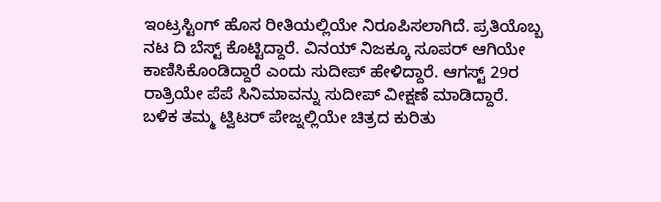ಇಂಟ್ರಸ್ಟಿಂಗ್ ಹೊಸ ರೀತಿಯಲ್ಲಿಯೇ ನಿರೂಪಿಸಲಾಗಿದೆ. ಪ್ರತಿಯೊಬ್ಬ ನಟ ದಿ ಬೆಸ್ಟ್ ಕೊಟ್ಟಿದ್ದಾರೆ. ವಿನಯ್ ನಿಜಕ್ಕೂ ಸೂಪರ್ ಆಗಿಯೇ ಕಾಣಿಸಿಕೊಂಡಿದ್ದಾರೆ ಎಂದು ಸುದೀಪ್ ಹೇಳಿದ್ದಾರೆ. ಆಗಸ್ಟ್ 29ರ ರಾತ್ರಿಯೇ ಪೆಪೆ ಸಿನಿಮಾವನ್ನು ಸುದೀಪ್ ವೀಕ್ಷಣೆ ಮಾಡಿದ್ದಾರೆ. ಬಳಿಕ ತಮ್ಮ ಟ್ವಿಟರ್ ಪೇಜ್ನಲ್ಲಿಯೇ ಚಿತ್ರದ ಕುರಿತು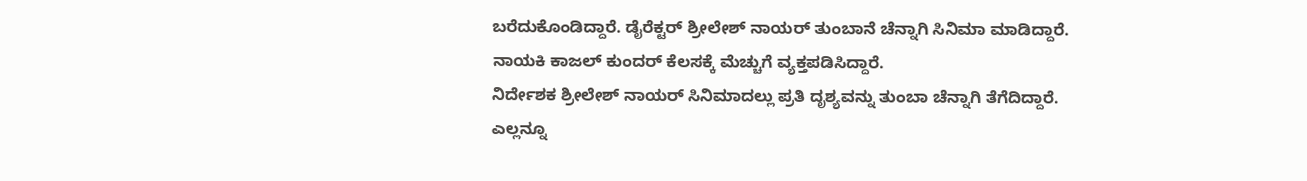ಬರೆದುಕೊಂಡಿದ್ದಾರೆ. ಡೈರೆಕ್ಟರ್ ಶ್ರೀಲೇಶ್ ನಾಯರ್ ತುಂಬಾನೆ ಚೆನ್ನಾಗಿ ಸಿನಿಮಾ ಮಾಡಿದ್ದಾರೆ. ನಾಯಕಿ ಕಾಜಲ್ ಕುಂದರ್ ಕೆಲಸಕ್ಕೆ ಮೆಚ್ಚುಗೆ ವ್ಯಕ್ತಪಡಿಸಿದ್ದಾರೆ.
ನಿರ್ದೇಶಕ ಶ್ರೀಲೇಶ್ ನಾಯರ್ ಸಿನಿಮಾದಲ್ಲು ಪ್ರತಿ ದೃಶ್ಯವನ್ನು ತುಂಬಾ ಚೆನ್ನಾಗಿ ತೆಗೆದಿದ್ದಾರೆ. ಎಲ್ಲನ್ನೂ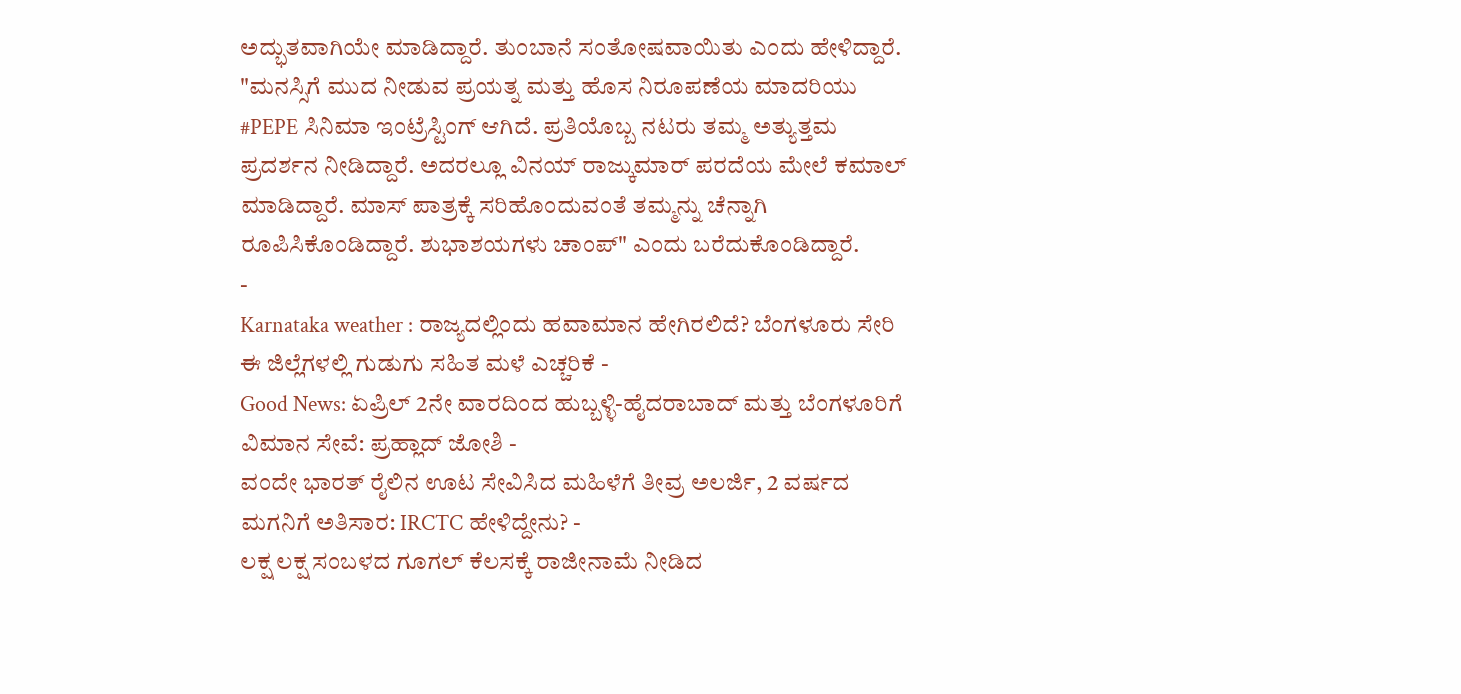ಅದ್ಭುತವಾಗಿಯೇ ಮಾಡಿದ್ದಾರೆ. ತುಂಬಾನೆ ಸಂತೋಷವಾಯಿತು ಎಂದು ಹೇಳಿದ್ದಾರೆ.
"ಮನಸ್ಸಿಗೆ ಮುದ ನೀಡುವ ಪ್ರಯತ್ನ ಮತ್ತು ಹೊಸ ನಿರೂಪಣೆಯ ಮಾದರಿಯು #PEPE ಸಿನಿಮಾ ಇಂಟ್ರೆಸ್ಟಿಂಗ್ ಆಗಿದೆ. ಪ್ರತಿಯೊಬ್ಬ ನಟರು ತಮ್ಮ ಅತ್ಯುತ್ತಮ ಪ್ರದರ್ಶನ ನೀಡಿದ್ದಾರೆ. ಅದರಲ್ಲೂ ವಿನಯ್ ರಾಜ್ಕುಮಾರ್ ಪರದೆಯ ಮೇಲೆ ಕಮಾಲ್ ಮಾಡಿದ್ದಾರೆ. ಮಾಸ್ ಪಾತ್ರಕ್ಕೆ ಸರಿಹೊಂದುವಂತೆ ತಮ್ಮನ್ನು ಚೆನ್ನಾಗಿ ರೂಪಿಸಿಕೊಂಡಿದ್ದಾರೆ. ಶುಭಾಶಯಗಳು ಚಾಂಪ್" ಎಂದು ಬರೆದುಕೊಂಡಿದ್ದಾರೆ.
-
Karnataka weather : ರಾಜ್ಯದಲ್ಲಿಂದು ಹವಾಮಾನ ಹೇಗಿರಲಿದೆ? ಬೆಂಗಳೂರು ಸೇರಿ ಈ ಜಿಲ್ಲೆಗಳಲ್ಲಿ ಗುಡುಗು ಸಹಿತ ಮಳೆ ಎಚ್ಚರಿಕೆ -
Good News: ಏಪ್ರಿಲ್ 2ನೇ ವಾರದಿಂದ ಹುಬ್ಬಳ್ಳಿ-ಹೈದರಾಬಾದ್ ಮತ್ತು ಬೆಂಗಳೂರಿಗೆ ವಿಮಾನ ಸೇವೆ: ಪ್ರಹ್ಲಾದ್ ಜೋಶಿ -
ವಂದೇ ಭಾರತ್ ರೈಲಿನ ಊಟ ಸೇವಿಸಿದ ಮಹಿಳೆಗೆ ತೀವ್ರ ಅಲರ್ಜಿ, 2 ವರ್ಷದ ಮಗನಿಗೆ ಅತಿಸಾರ: IRCTC ಹೇಳಿದ್ದೇನು? -
ಲಕ್ಷ ಲಕ್ಷ ಸಂಬಳದ ಗೂಗಲ್ ಕೆಲಸಕ್ಕೆ ರಾಜೀನಾಮೆ ನೀಡಿದ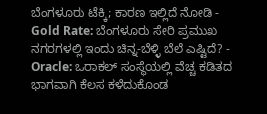ಬೆಂಗಳೂರು ಟೆಕ್ಕಿ; ಕಾರಣ ಇಲ್ಲಿದೆ ನೋಡಿ -
Gold Rate: ಬೆಂಗಳೂರು ಸೇರಿ ಪ್ರಮುಖ ನಗರಗಳಲ್ಲಿ ಇಂದು ಚಿನ್ನ-ಬೆಳ್ಳಿ ಬೆಲೆ ಎಷ್ಟಿದೆ? -
Oracle: ಒರಾಕಲ್ ಸಂಸ್ಥೆಯಲ್ಲಿ ವೆಚ್ಚ ಕಡಿತದ ಭಾಗವಾಗಿ ಕೆಲಸ ಕಳೆದುಕೊಂಡ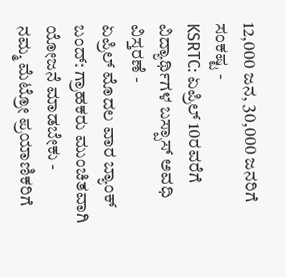12,000 ಜನ, 30,000 ಜನರಿಗೆ ಸಂಕಷ್ಟ -
KSRTC: ಏಪ್ರಿಲ್ 10ರವರೆಗೆ ವಿದ್ಯಾರ್ಥಿಗಳ ಬಸ್ಪಾಸ್ ಅವಧಿ ವಿಸ್ತರಣೆ -
ಏಪ್ರಿಲ್ ಮೊದಲ ವಾರ ಬ್ಯಾಂಕ್ ಬಂದ್: ಗ್ರಾಹಕರು ಮುಂಚಿತವಾಗಿ ಯೋಜನೆ ಮಾಡಬೇಕು -
ನಮ್ಮ ಮೆಟ್ರೋ ಪ್ರಯಾಣಿಕರಿಗೆ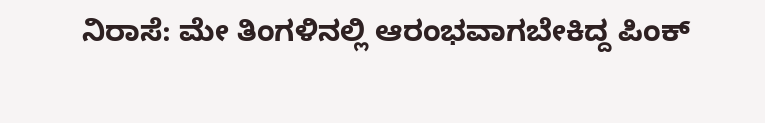ನಿರಾಸೆ: ಮೇ ತಿಂಗಳಿನಲ್ಲಿ ಆರಂಭವಾಗಬೇಕಿದ್ದ ಪಿಂಕ್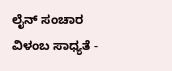ಲೈನ್ ಸಂಚಾರ ವಿಳಂಬ ಸಾಧ್ಯತೆ -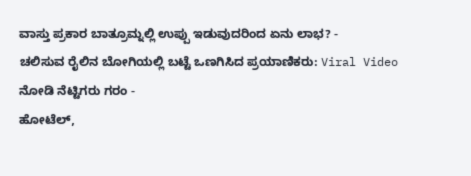ವಾಸ್ತು ಪ್ರಕಾರ ಬಾತ್ರೂಮ್ನಲ್ಲಿ ಉಪ್ಪು ಇಡುವುದರಿಂದ ಏನು ಲಾಭ? -
ಚಲಿಸುವ ರೈಲಿನ ಬೋಗಿಯಲ್ಲಿ ಬಟ್ಟೆ ಒಣಗಿಸಿದ ಪ್ರಯಾಣಿಕರು: Viral Video ನೋಡಿ ನೆಟ್ಟಿಗರು ಗರಂ -
ಹೋಟೆಲ್,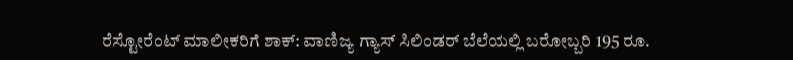ರೆಸ್ಟೋರೆಂಟ್ ಮಾಲೀಕರಿಗೆ ಶಾಕ್: ವಾಣಿಜ್ಯ ಗ್ಯಾಸ್ ಸಿಲಿಂಡರ್ ಬೆಲೆಯಲ್ಲಿ ಬರೋಬ್ಬರಿ 195 ರೂ.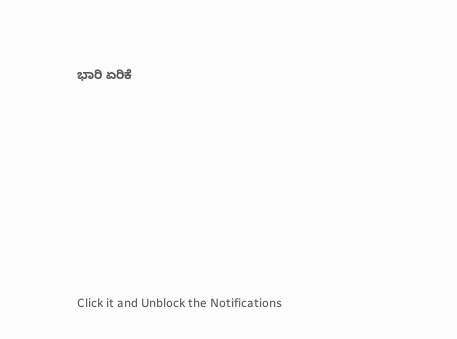ಭಾರಿ ಏರಿಕೆ












Click it and Unblock the Notifications